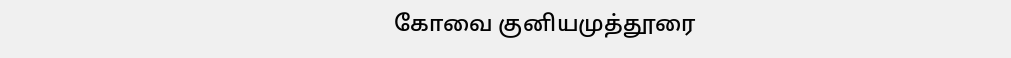கோவை குனியமுத்தூரை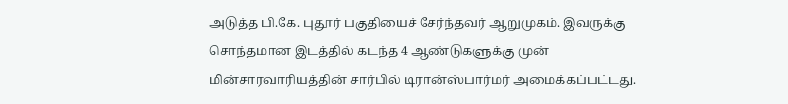அடுத்த பி.கே. புதூர் பகுதியைச் சேர்ந்தவர் ஆறுமுகம். இவருக்கு சொந்தமான இடத்தில் கடந்த 4 ஆண்டுகளுக்கு முன் மின்சாரவாரியத்தின் சார்பில் டிரான்ஸ்பார்மர் அமைக்கப்பட்டது.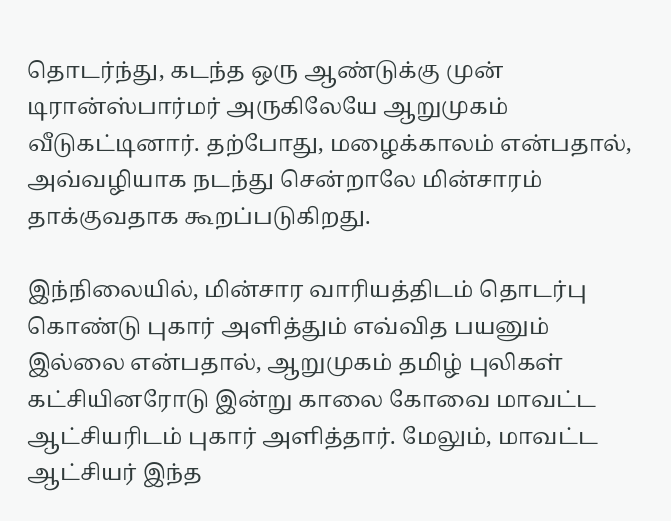தொடர்ந்து, கடந்த ஒரு ஆண்டுக்கு முன் டிரான்ஸ்பார்மர் அருகிலேயே ஆறுமுகம் வீடுகட்டினார். தற்போது, மழைக்காலம் என்பதால், அவ்வழியாக நடந்து சென்றாலே மின்சாரம் தாக்குவதாக கூறப்படுகிறது.

இந்நிலையில், மின்சார வாரியத்திடம் தொடர்பு கொண்டு புகார் அளித்தும் எவ்வித பயனும் இல்லை என்பதால், ஆறுமுகம் தமிழ் புலிகள் கட்சியினரோடு இன்று காலை கோவை மாவட்ட ஆட்சியரிடம் புகார் அளித்தார். மேலும், மாவட்ட ஆட்சியர் இந்த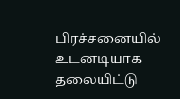பிரச்சனையில் உடனடியாக தலையிட்டு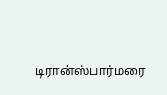டிரான்ஸ்பார்மரை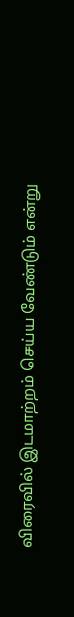விரைவில் இடமாற்றம் செய்ய வேண்டும் என்று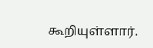கூறியுள்ளார்.